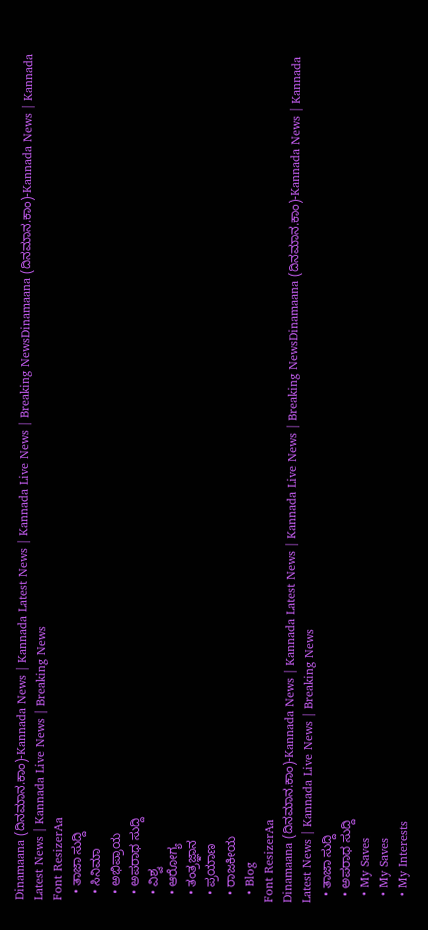Dinamaana (ದಿನಮಾನ.ಕಾಂ)-Kannada News | Kannada Latest News | Kannada Live News | Breaking NewsDinamaana (ದಿನಮಾನ.ಕಾಂ)-Kannada News | Kannada Latest News | Kannada Live News | Breaking News
Font ResizerAa
  • ತಾಜಾ ಸುದ್ದಿ
  • ಸಿನಿಮಾ
  • ಅಭಿಪ್ರಾಯ
  • ಅಪರಾಧ ಸುದ್ದಿ
  • ವಿಶ್ವ
  • ಆರೋಗ್ಯ
  • ತಂತ್ರಜ್ಞಾನ
  • ಪ್ರಯಾಣ
  • ರಾಜಕೀಯ
  • Blog
Font ResizerAa
Dinamaana (ದಿನಮಾನ.ಕಾಂ)-Kannada News | Kannada Latest News | Kannada Live News | Breaking NewsDinamaana (ದಿನಮಾನ.ಕಾಂ)-Kannada News | Kannada Latest News | Kannada Live News | Breaking News
  • ತಾಜಾ ಸುದ್ದಿ
  • ಅಪರಾಧ ಸುದ್ದಿ
  • My Saves
  • My Saves
  • My Interests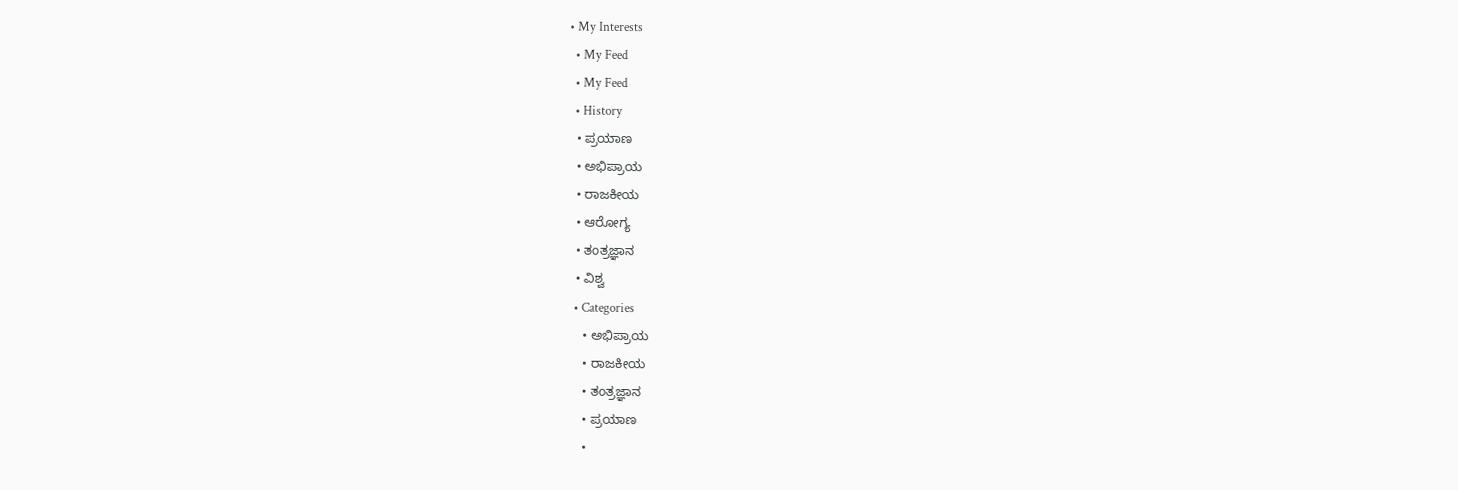• My Interests
  • My Feed
  • My Feed
  • History
  • ಪ್ರಯಾಣ
  • ಅಭಿಪ್ರಾಯ
  • ರಾಜಕೀಯ
  • ಆರೋಗ್ಯ
  • ತಂತ್ರಜ್ಞಾನ
  • ವಿಶ್ವ
  • Categories
    • ಅಭಿಪ್ರಾಯ
    • ರಾಜಕೀಯ
    • ತಂತ್ರಜ್ಞಾನ
    • ಪ್ರಯಾಣ
    •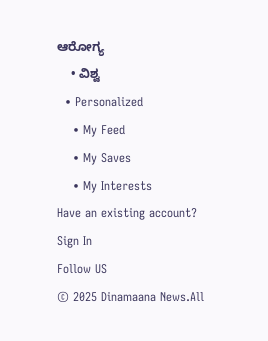ಆರೋಗ್ಯ
    • ವಿಶ್ವ
  • Personalized
    • My Feed
    • My Saves
    • My Interests
Have an existing account? Sign In
Follow US
© 2025 Dinamaana News.All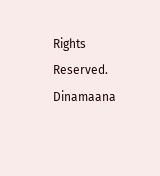Rights Reserved.
Dinamaana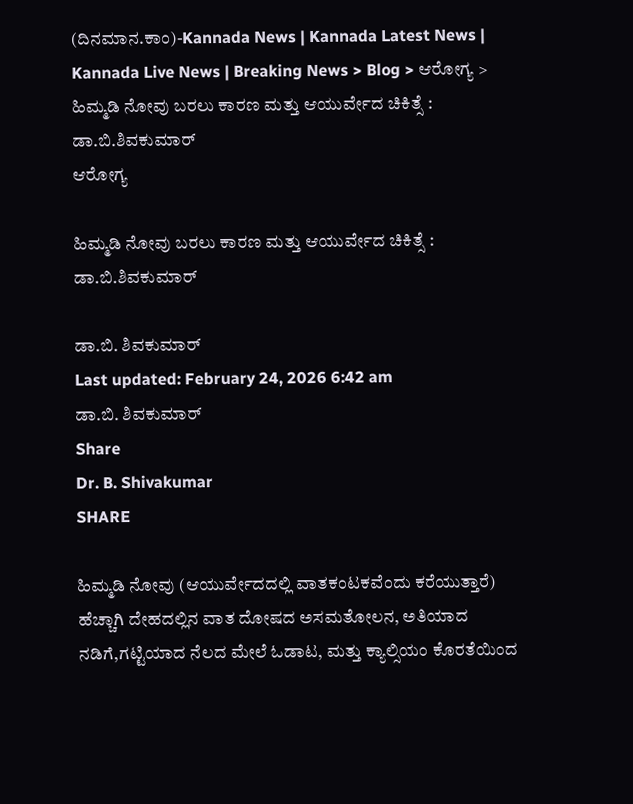(ದಿನಮಾನ.ಕಾಂ)-Kannada News | Kannada Latest News | Kannada Live News | Breaking News > Blog > ಆರೋಗ್ಯ > ಹಿಮ್ಮಡಿ ನೋವು ಬರಲು ಕಾರಣ ಮತ್ತು ಆಯುರ್ವೇದ ಚಿಕಿತ್ಸೆ : ಡಾ.ಬಿ.ಶಿವಕುಮಾರ್
ಆರೋಗ್ಯ

ಹಿಮ್ಮಡಿ ನೋವು ಬರಲು ಕಾರಣ ಮತ್ತು ಆಯುರ್ವೇದ ಚಿಕಿತ್ಸೆ : ಡಾ.ಬಿ.ಶಿವಕುಮಾರ್

ಡಾ.ಬಿ. ಶಿವಕುಮಾರ್
Last updated: February 24, 2026 6:42 am
ಡಾ.ಬಿ. ಶಿವಕುಮಾರ್
Share
Dr. B. Shivakumar
SHARE

ಹಿಮ್ಮಡಿ ನೋವು (ಆಯುರ್ವೇದದಲ್ಲಿ ವಾತಕಂಟಕವೆಂದು ಕರೆಯುತ್ತಾರೆ) ಹೆಚ್ಚಾಗಿ ದೇಹದಲ್ಲಿನ ವಾತ ದೋಷದ ಅಸಮತೋಲನ, ಅತಿಯಾದ ನಡಿಗೆ,ಗಟ್ಟಿಯಾದ ನೆಲದ ಮೇಲೆ ಓಡಾಟ, ಮತ್ತು ಕ್ಯಾಲ್ಸಿಯಂ ಕೊರತೆಯಿಂದ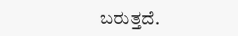ಬರುತ್ತದೆ.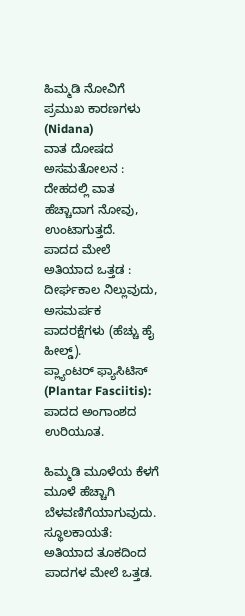ಹಿಮ್ಮಡಿ ನೋವಿಗೆ ಪ್ರಮುಖ ಕಾರಣಗಳು (Nidana)
ವಾತ ದೋಷದ ಅಸಮತೋಲನ : ದೇಹದಲ್ಲಿ ವಾತ ಹೆಚ್ಚಾದಾಗ ನೋವು, ಉಂಟಾಗುತ್ತದೆ.
ಪಾದದ ಮೇಲೆ ಅತಿಯಾದ ಒತ್ತಡ : ದೀರ್ಘಕಾಲ ನಿಲ್ಲುವುದು, ಅಸಮರ್ಪಕ ಪಾದರಕ್ಷೆಗಳು (ಹೆಚ್ಚು ಹೈ ಹೀಲ್ಡ್).
ಪ್ಲ್ಯಾಂಟರ್ ಫ್ಯಾಸಿಟಿಸ್ (Plantar Fasciitis): ಪಾದದ ಅಂಗಾಂಶದ ಉರಿಯೂತ.

ಹಿಮ್ಮಡಿ ಮೂಳೆಯ ಕೆಳಗೆ ಮೂಳೆ ಹೆಚ್ಚಾಗಿ ಬೆಳವಣಿಗೆಯಾಗುವುದು.
ಸ್ಥೂಲಕಾಯತೆ: ಅತಿಯಾದ ತೂಕದಿಂದ ಪಾದಗಳ ಮೇಲೆ ಒತ್ತಡ.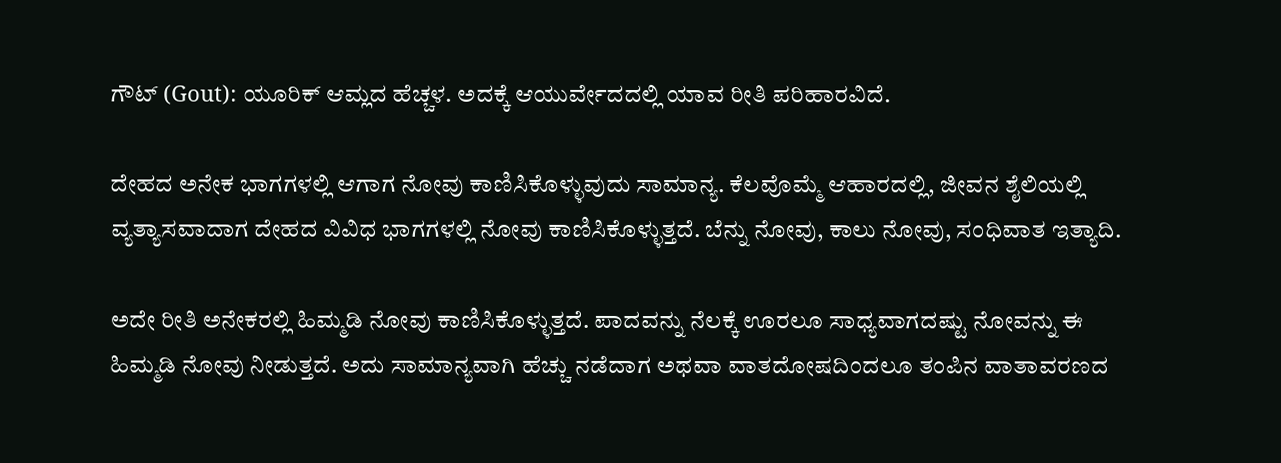ಗೌಟ್ (Gout): ಯೂರಿಕ್ ಆಮ್ಲದ ಹೆಚ್ಚಳ. ಅದಕ್ಕೆ ಆಯುರ್ವೇದದಲ್ಲಿ ಯಾವ ರೀತಿ ಪರಿಹಾರವಿದೆ.

ದೇಹದ ಅನೇಕ ಭಾಗಗಳಲ್ಲಿ ಆಗಾಗ ನೋವು ಕಾಣಿಸಿಕೊಳ್ಳುವುದು ಸಾಮಾನ್ಯ. ಕೆಲವೊಮ್ಮೆ ಆಹಾರದಲ್ಲಿ, ಜೀವನ ಶೈಲಿಯಲ್ಲಿ ವ್ಯತ್ಯಾಸವಾದಾಗ ದೇಹದ ವಿವಿಧ ಭಾಗಗಳಲ್ಲಿ ನೋವು ಕಾಣಿಸಿಕೊಳ್ಳುತ್ತದೆ. ಬೆನ್ನು ನೋವು, ಕಾಲು ನೋವು, ಸಂಧಿವಾತ ಇತ್ಯಾದಿ.

ಅದೇ ರೀತಿ ಅನೇಕರಲ್ಲಿ ಹಿಮ್ಮಡಿ ನೋವು ಕಾಣಿಸಿಕೊಳ್ಳುತ್ತದೆ. ಪಾದವನ್ನು ನೆಲಕ್ಕೆ ಊರಲೂ ಸಾಧ್ಯವಾಗದಷ್ಟು ನೋವನ್ನು ಈ ಹಿಮ್ಮಡಿ ನೋವು ನೀಡುತ್ತದೆ. ಅದು ಸಾಮಾನ್ಯವಾಗಿ ಹೆಚ್ಚು ನಡೆದಾಗ ಅಥವಾ ವಾತದೋಷದಿಂದಲೂ ತಂಪಿನ ವಾತಾವರಣದ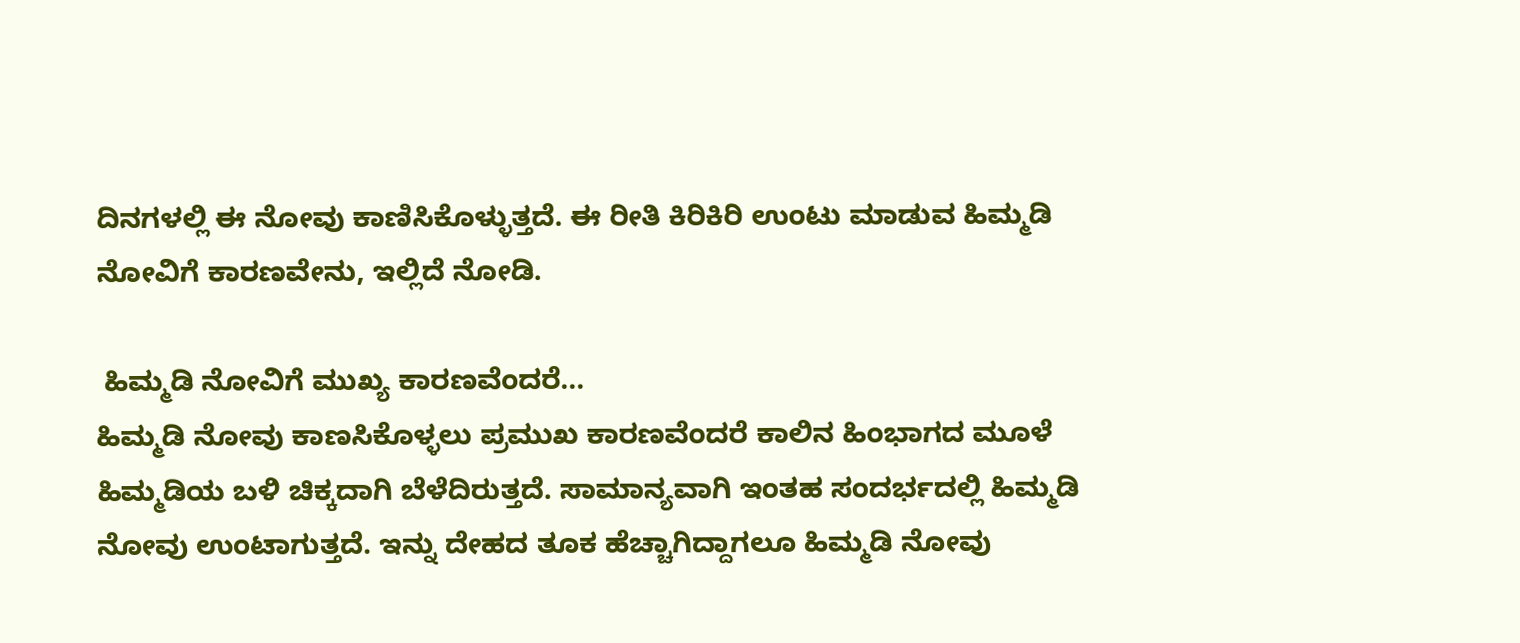ದಿನಗಳಲ್ಲಿ ಈ ನೋವು ಕಾಣಿಸಿಕೊಳ್ಳುತ್ತದೆ. ಈ ರೀತಿ ಕಿರಿಕಿರಿ ಉಂಟು ಮಾಡುವ ಹಿಮ್ಮಡಿ ನೋವಿಗೆ ಕಾರಣವೇನು, ಇಲ್ಲಿದೆ ನೋಡಿ.

 ಹಿಮ್ಮಡಿ ನೋವಿಗೆ ಮುಖ್ಯ ಕಾರಣವೆಂದರೆ…
ಹಿಮ್ಮಡಿ ನೋವು ಕಾಣಸಿಕೊಳ್ಳಲು ಪ್ರಮುಖ ಕಾರಣವೆಂದರೆ ಕಾಲಿನ ಹಿಂಭಾಗದ ಮೂಳೆ ಹಿಮ್ಮಡಿಯ ಬಳಿ ಚಿಕ್ಕದಾಗಿ ಬೆಳೆದಿರುತ್ತದೆ. ಸಾಮಾನ್ಯವಾಗಿ ಇಂತಹ ಸಂದರ್ಭದಲ್ಲಿ ಹಿಮ್ಮಡಿ ನೋವು ಉಂಟಾಗುತ್ತದೆ. ಇನ್ನು ದೇಹದ ತೂಕ ಹೆಚ್ಚಾಗಿದ್ದಾಗಲೂ ಹಿಮ್ಮಡಿ ನೋವು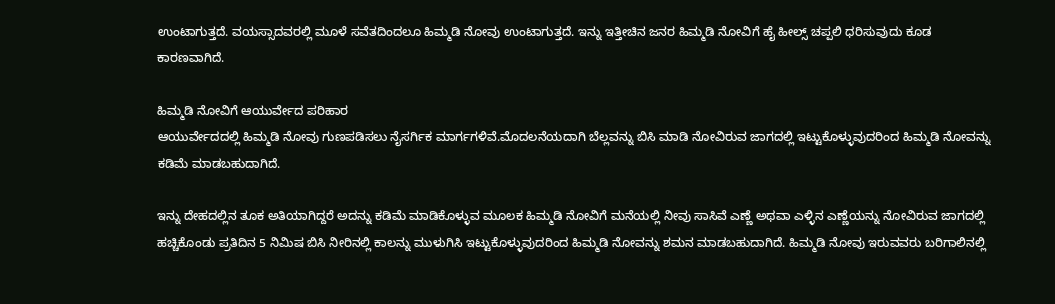ಉಂಟಾಗುತ್ತದೆ. ವಯಸ್ಸಾದವರಲ್ಲಿ ಮೂಳೆ ಸವೆತದಿಂದಲೂ ಹಿಮ್ಮಡಿ ನೋವು ಉಂಟಾಗುತ್ತದೆ. ಇನ್ನು ಇತ್ತೀಚಿನ ಜನರ ಹಿಮ್ಮಡಿ ನೋವಿಗೆ ಹೈ ಹೀಲ್ಸ್‌ ಚಪ್ಪಲಿ ಧರಿಸುವುದು ಕೂಡ ಕಾರಣವಾಗಿದೆ.

ಹಿಮ್ಮಡಿ ನೋವಿಗೆ ಆಯುರ್ವೇದ ಪರಿಹಾರ
ಆಯುರ್ವೇದದಲ್ಲಿ ಹಿಮ್ಮಡಿ ನೋವು ಗುಣಪಡಿಸಲು ನೈಸರ್ಗಿಕ ಮಾರ್ಗಗಳಿವೆ.ಮೊದಲನೆಯದಾಗಿ ಬೆಲ್ಲವನ್ನು ಬಿಸಿ ಮಾಡಿ ನೋವಿರುವ ಜಾಗದಲ್ಲಿ ಇಟ್ಟುಕೊಳ್ಳುವುದರಿಂದ ಹಿಮ್ಮಡಿ ನೋವನ್ನು ಕಡಿಮೆ ಮಾಡಬಹುದಾಗಿದೆ.

ಇನ್ನು ದೇಹದಲ್ಲಿನ ತೂಕ ಅತಿಯಾಗಿದ್ದರೆ ಅದನ್ನು ಕಡಿಮೆ ಮಾಡಿಕೊಳ್ಳುವ ಮೂಲಕ ಹಿಮ್ಮಡಿ ನೋವಿಗೆ ಮನೆಯಲ್ಲಿ ನೀವು ಸಾಸಿವೆ ಎಣ್ಣೆ ಅಥವಾ ಎಳ್ಳಿನ ಎಣ್ಣೆಯನ್ನು ನೋವಿರುವ ಜಾಗದಲ್ಲಿ ಹಚ್ಚಿಕೊಂಡು ಪ್ರತಿದಿನ 5 ನಿಮಿಷ ಬಿಸಿ ನೀರಿನಲ್ಲಿ ಕಾಲನ್ನು ಮುಳುಗಿಸಿ ಇಟ್ಟುಕೊಳ್ಳುವುದರಿಂದ ಹಿಮ್ಮಡಿ ನೋವನ್ನು ಶಮನ ಮಾಡಬಹುದಾಗಿದೆ. ಹಿಮ್ಮಡಿ ನೋವು ಇರುವವರು ಬರಿಗಾಲಿನಲ್ಲಿ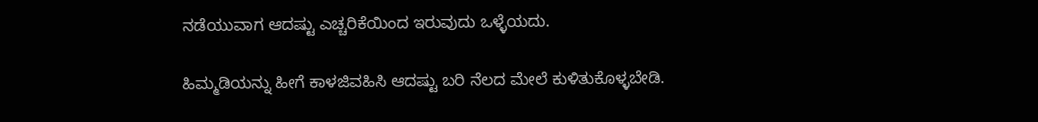ನಡೆಯುವಾಗ ಆದಷ್ಟು ಎಚ್ಚರಿಕೆಯಿಂದ ಇರುವುದು ಒಳ್ಳೆಯದು.

ಹಿಮ್ಮಡಿಯನ್ನು ಹೀಗೆ ಕಾಳಜಿವಹಿಸಿ ಆದಷ್ಟು ಬರಿ ನೆಲದ ಮೇಲೆ ಕುಳಿತುಕೊಳ್ಳಬೇಡಿ.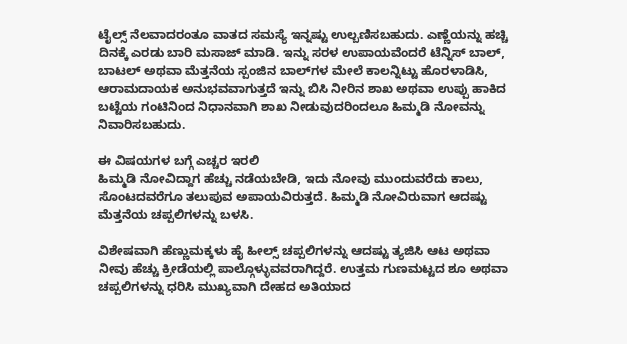ಟೈಲ್ಸ್‌ ನೆಲವಾದರಂತೂ ವಾತದ ಸಮಸ್ಯೆ ಇನ್ನಷ್ಟು ಉಲ್ಬಣಿಸಬಹುದು. ಎಣ್ಣೆಯನ್ನು ಹಚ್ಚಿ ದಿನಕ್ಕೆ ಎರಡು ಬಾರಿ ಮಸಾಜ್‌ ಮಾಡಿ. ಇನ್ನು ಸರಳ ಉಪಾಯವೆಂದರೆ ಟೆನ್ನಿಸ್‌ ಬಾಲ್‌, ಬಾಟಲ್‌ ಅಥವಾ ಮೆತ್ತನೆಯ ಸ್ಪಂಜಿನ ಬಾಲ್‌ಗಳ ಮೇಲೆ ಕಾಲನ್ನಿಟ್ಟು ಹೊರಳಾಡಿಸಿ, ಆರಾಮದಾಯಕ ಅನುಭವವಾಗುತ್ತದೆ ಇನ್ನು ಬಿಸಿ ನೀರಿನ ಶಾಖ ಅಥವಾ ಉಪ್ಪು ಹಾಕಿದ ಬಟ್ಟೆಯ ಗಂಟಿನಿಂದ ನಿಧಾನವಾಗಿ ಶಾಖ ನೀಡುವುದರಿಂದಲೂ ಹಿಮ್ಮಡಿ ನೋವನ್ನು ನಿವಾರಿಸಬಹುದು.

ಈ ವಿಷಯಗಳ ಬಗ್ಗೆ ಎಚ್ಚರ ಇರಲಿ
ಹಿಮ್ಮಡಿ ನೋವಿದ್ದಾಗ ಹೆಚ್ಚು ನಡೆಯಬೇಡಿ, ಇದು ನೋವು ಮುಂದುವರೆದು ಕಾಲು, ಸೊಂಟದವರೆಗೂ ತಲುಪುವ ಅಪಾಯವಿರುತ್ತದೆ. ಹಿಮ್ಮಡಿ ನೋವಿರುವಾಗ ಆದಷ್ಟು ಮೆತ್ತನೆಯ ಚಪ್ಪಲಿಗಳನ್ನು ಬಳಸಿ.

ವಿಶೇಷವಾಗಿ ಹೆಣ್ಣುಮಕ್ಕಳು ಹೈ ಹೀಲ್ಸ್‌ ಚಪ್ಪಲಿಗಳನ್ನು ಆದಷ್ಟು ತ್ಯಜಿಸಿ ಆಟ ಅಥವಾ ನೀವು ಹೆಚ್ಚು ಕ್ರೀಡೆಯಲ್ಲಿ ಪಾಲ್ಗೊಳ್ಳುವವರಾಗಿದ್ದರೆ. ಉತ್ತಮ ಗುಣಮಟ್ಟದ ಶೂ ಅಥವಾ ಚಪ್ಪಲಿಗಳನ್ನು ಧರಿಸಿ ಮುಖ್ಯವಾಗಿ ದೇಹದ ಅತಿಯಾದ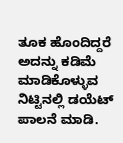ತೂಕ ಹೊಂದಿದ್ದರೆ ಅದನ್ನು ಕಡಿಮೆ ಮಾಡಿಕೊಳ್ಳುವ ನಿಟ್ಟಿನಲ್ಲಿ ಡಯೆಟ್‌ ಪಾಲನೆ ಮಾಡಿ.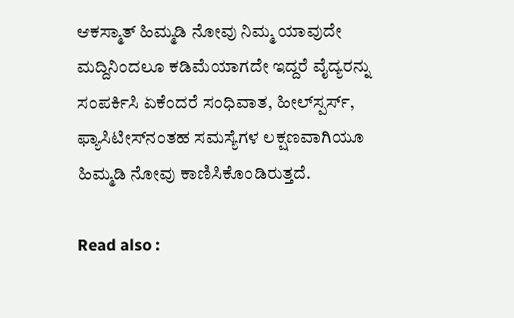ಆಕಸ್ಮಾತ್‌ ಹಿಮ್ಮಡಿ ನೋವು ನಿಮ್ಮ ಯಾವುದೇ ಮದ್ದಿನಿಂದಲೂ ಕಡಿಮೆಯಾಗದೇ ಇದ್ದರೆ ವೈದ್ಯರನ್ನು ಸಂಪರ್ಕಿಸಿ ಏಕೆಂದರೆ ಸಂಧಿವಾತ, ಹೀಲ್‌ಸ್ಪರ್ಸ್‌, ಫ್ಯಾಸಿಟೀಸ್‌ನಂತಹ ಸಮಸ್ಯೆಗಳ ಲಕ್ಷಣವಾಗಿಯೂ ಹಿಮ್ಮಡಿ ನೋವು ಕಾಣಿಸಿಕೊಂಡಿರುತ್ತದೆ.

Read also :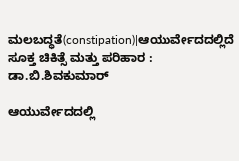ಮಲಬದ್ಧತೆ(constipation)|ಆಯುರ್ವೇದದಲ್ಲಿದೆ ಸೂಕ್ತ ಚಿಕಿತ್ಸೆ ಮತ್ತು ಪರಿಹಾರ : ಡಾ.ಬಿ.ಶಿವಕುಮಾರ್

ಆಯುರ್ವೇದದಲ್ಲಿ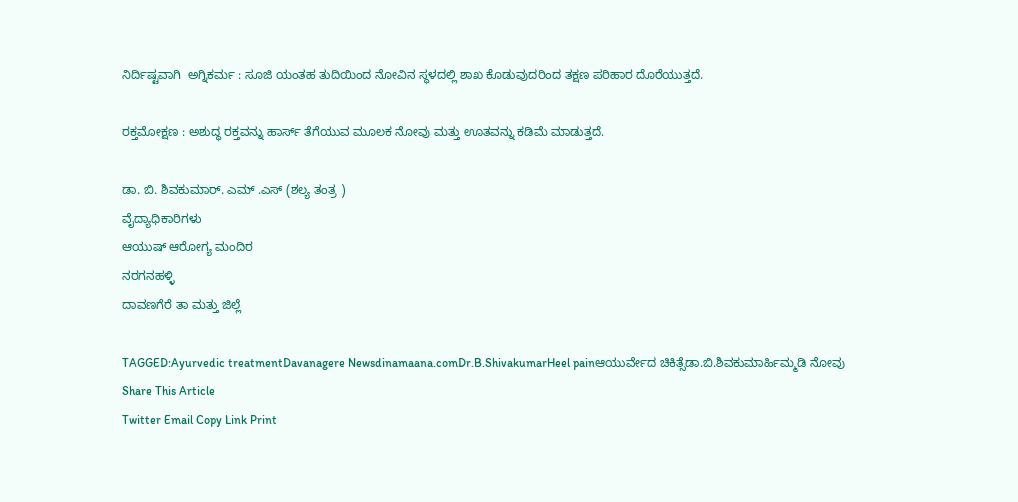ನಿರ್ದಿಷ್ಟವಾಗಿ  ಅಗ್ನಿಕರ್ಮ : ಸೂಜಿ ಯಂತಹ ತುದಿಯಿಂದ ನೋವಿನ ಸ್ಥಳದಲ್ಲಿ ಶಾಖ ಕೊಡುವುದರಿಂದ ತಕ್ಷಣ ಪರಿಹಾರ ದೊರೆಯುತ್ತದೆ.

ರಕ್ತಮೋಕ್ಷಣ : ಅಶುದ್ಧ ರಕ್ತವನ್ನು ಹಾರ್ಸ್ ತೆಗೆಯುವ ಮೂಲಕ ನೋವು ಮತ್ತು ಊತವನ್ನು ಕಡಿಮೆ ಮಾಡುತ್ತದೆ.

ಡಾ. ಬಿ. ಶಿವಕುಮಾರ್. ಎಮ್ .ಎಸ್ (ಶಲ್ಯ ತಂತ್ರ )
ವೈದ್ಯಾಧಿಕಾರಿಗಳು
ಆಯುಷ್ ಆರೋಗ್ಯ ಮಂದಿರ
ನರಗನಹಳ್ಳಿ
ದಾವಣಗೆರೆ ತಾ ಮತ್ತು ಜಿಲ್ಲೆ

TAGGED:Ayurvedic treatmentDavanagere Newsdinamaana.comDr.B.ShivakumarHeel painಆಯುರ್ವೇದ ಚಿಕಿತ್ಸೆಡಾ.ಬಿ.ಶಿವಕುಮಾರ್ಹಿಮ್ಮಡಿ ನೋವು
Share This Article
Twitter Email Copy Link Print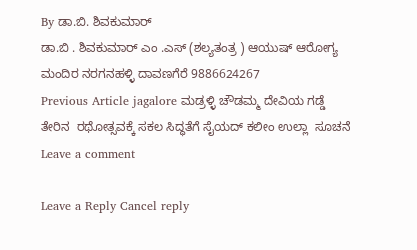By ಡಾ.ಬಿ. ಶಿವಕುಮಾರ್
ಡಾ.ಬಿ . ಶಿವಕುಮಾರ್ ಎಂ .ಎಸ್ (ಶಲ್ಯತಂತ್ರ ) ಆಯುಷ್ ಆರೋಗ್ಯ ಮಂದಿರ ನರಗನಹಳ್ಳಿ ದಾವಣಗೆರೆ 9886624267
Previous Article jagalore ಮಡ್ರಳ್ಳಿ ಚೌಡಮ್ಮ ದೇವಿಯ ಗಡ್ಡೆ ತೇರಿನ  ರಥೋತ್ಸವಕ್ಕೆ ಸಕಲ ಸಿದ್ಧತೆಗೆ ಸೈಯದ್ ಕಲೀಂ ಉಲ್ಲಾ  ಸೂಚನೆ
Leave a comment

Leave a Reply Cancel reply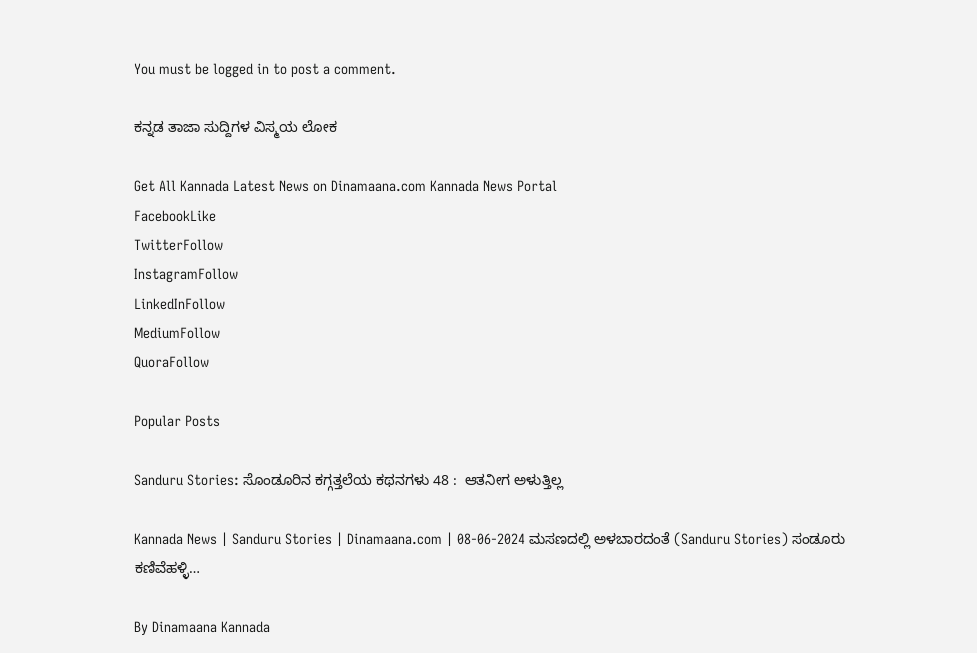You must be logged in to post a comment.

ಕನ್ನಡ ತಾಜಾ ಸುದ್ದಿಗಳ ವಿಸ್ಮಯ ಲೋಕ

Get All Kannada Latest News on Dinamaana.com Kannada News Portal
FacebookLike
TwitterFollow
InstagramFollow
LinkedInFollow
MediumFollow
QuoraFollow

Popular Posts

Sanduru Stories: ಸೊಂಡೂರಿನ ಕಗ್ಗತ್ತಲೆಯ ಕಥನಗಳು 48 :  ಆತನೀಗ ಅಳುತ್ತಿಲ್ಲ

Kannada News | Sanduru Stories | Dinamaana.com | 08-06-2024 ಮಸಣದಲ್ಲಿ ಅಳಬಾರದಂತೆ (Sanduru Stories) ಸಂಡೂರು ಕಣಿವೆಹಳ್ಳಿ…

By Dinamaana Kannada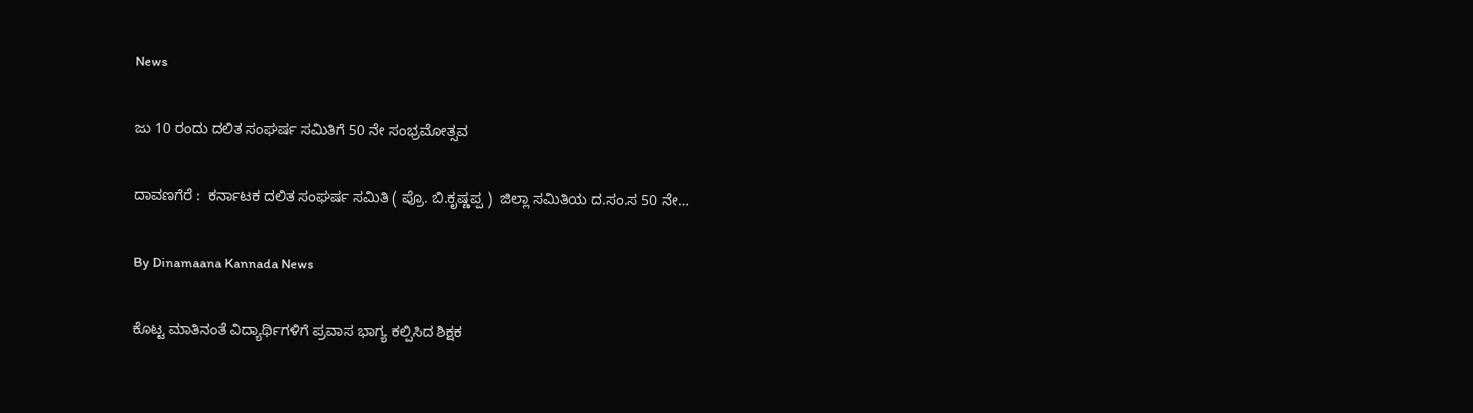News

ಜು 10 ರಂದು ದಲಿತ ಸಂಘರ್ಷ ಸಮಿತಿಗೆ 50 ನೇ ಸಂಭ್ರಮೋತ್ಸವ

ದಾವಣಗೆರೆ :  ಕರ್ನಾಟಕ ದಲಿತ ಸಂಘರ್ಷ ಸಮಿತಿ ( ಪ್ರೊ. ಬಿ.ಕೃಷ್ಣಪ್ಪ )  ಜಿಲ್ಲಾ ಸಮಿತಿಯ ದ.ಸಂ.ಸ 50 ನೇ…

By Dinamaana Kannada News

ಕೊಟ್ಟ ಮಾತಿನಂತೆ ವಿದ್ಯಾರ್ಥಿಗಳಿಗೆ ಪ್ರವಾಸ ಭಾಗ್ಯ ಕಲ್ಪಿಸಿದ ಶಿಕ್ಷಕ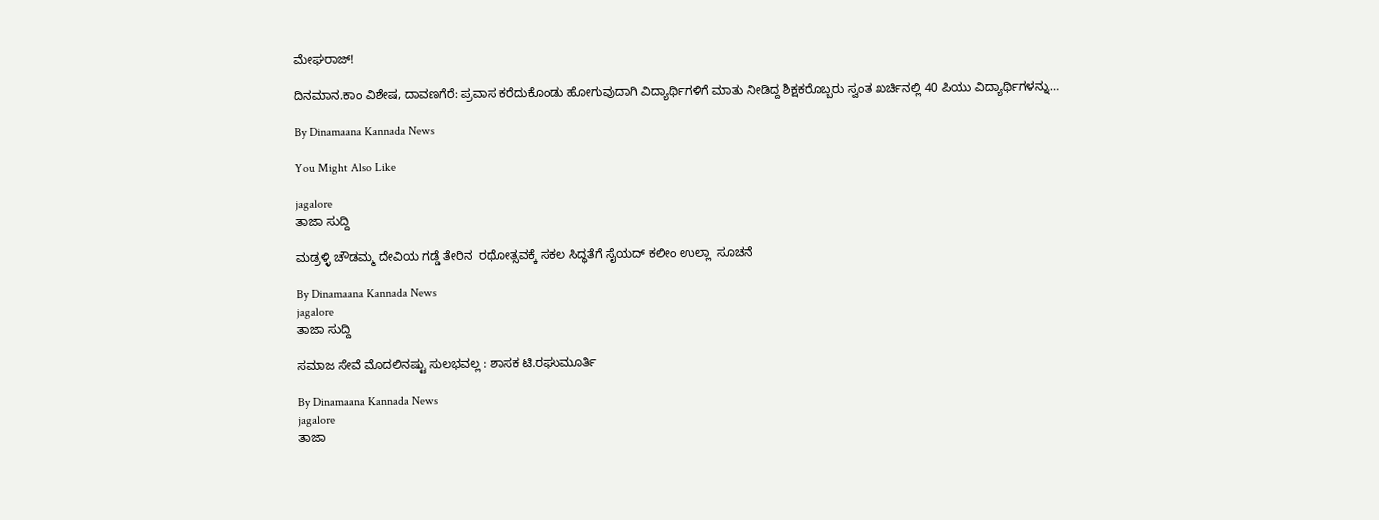ಮೇಘರಾಜ್!

ದಿನಮಾನ.ಕಾಂ ವಿಶೇಷ, ದಾವಣಗೆರೆ: ಪ್ರವಾಸ ಕರೆದುಕೊಂಡು ಹೋಗುವುದಾಗಿ ವಿದ್ಯಾರ್ಥಿಗಳಿಗೆ ಮಾತು ನೀಡಿದ್ದ ಶಿಕ್ಷಕರೊಬ್ಬರು ಸ್ವಂತ ಖರ್ಚಿನಲ್ಲಿ 40 ಪಿಯು ವಿದ್ಯಾರ್ಥಿಗಳನ್ನು…

By Dinamaana Kannada News

You Might Also Like

jagalore
ತಾಜಾ ಸುದ್ದಿ

ಮಡ್ರಳ್ಳಿ ಚೌಡಮ್ಮ ದೇವಿಯ ಗಡ್ಡೆ ತೇರಿನ  ರಥೋತ್ಸವಕ್ಕೆ ಸಕಲ ಸಿದ್ಧತೆಗೆ ಸೈಯದ್ ಕಲೀಂ ಉಲ್ಲಾ  ಸೂಚನೆ

By Dinamaana Kannada News
jagalore
ತಾಜಾ ಸುದ್ದಿ

ಸಮಾಜ ಸೇವೆ ಮೊದಲಿನಷ್ಟು ಸುಲಭವಲ್ಲ : ಶಾಸಕ ಟಿ.ರಘುಮೂರ್ತಿ

By Dinamaana Kannada News
jagalore
ತಾಜಾ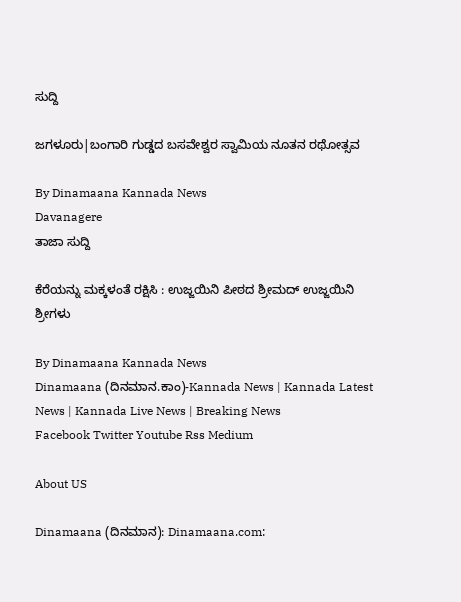ಸುದ್ದಿ

ಜಗಳೂರು|ಬಂಗಾರಿ ಗುಡ್ಡದ ಬಸವೇಶ್ವರ ಸ್ವಾಮಿಯ ನೂತನ ರಥೋತ್ಸವ

By Dinamaana Kannada News
Davanagere
ತಾಜಾ ಸುದ್ದಿ

ಕೆರೆಯನ್ನು ಮಕ್ಕಳಂತೆ ರಕ್ಷಿಸಿ : ಉಜ್ಜಯಿನಿ ಪೀಠದ ಶ್ರೀಮದ್ ಉಜ್ಜಯಿನಿ ಶ್ರೀಗಳು

By Dinamaana Kannada News
Dinamaana (ದಿನಮಾನ.ಕಾಂ)-Kannada News | Kannada Latest News | Kannada Live News | Breaking News
Facebook Twitter Youtube Rss Medium

About US

Dinamaana (ದಿನಮಾನ): Dinamaana.com: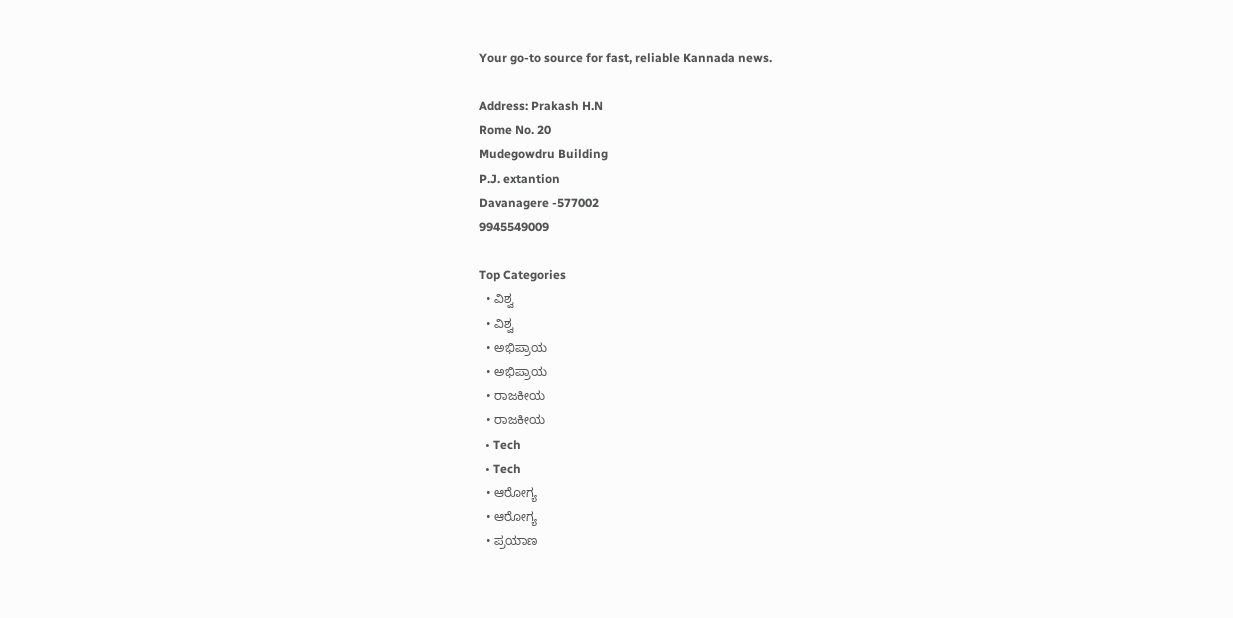Your go-to source for fast, reliable Kannada news.

Address: Prakash H.N
Rome No. 20
Mudegowdru Building
P.J. extantion
Davanagere -577002
9945549009

Top Categories
  • ವಿಶ್ವ
  • ವಿಶ್ವ
  • ಅಭಿಪ್ರಾಯ
  • ಅಭಿಪ್ರಾಯ
  • ರಾಜಕೀಯ
  • ರಾಜಕೀಯ
  • Tech
  • Tech
  • ಆರೋಗ್ಯ
  • ಆರೋಗ್ಯ
  • ಪ್ರಯಾಣ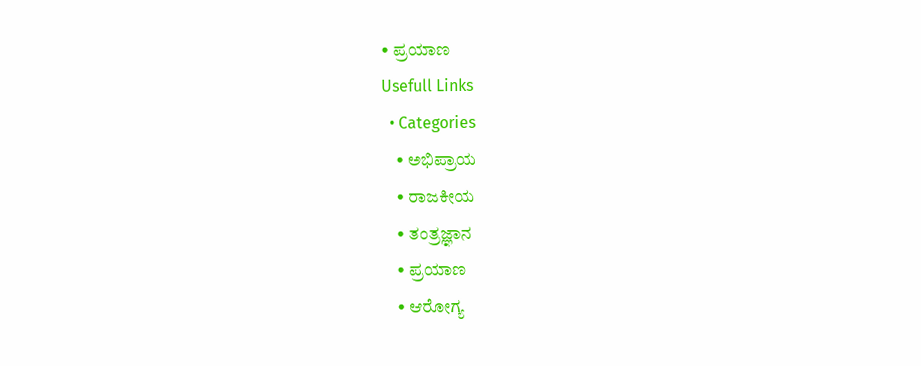• ಪ್ರಯಾಣ
Usefull Links
  • Categories
    • ಅಭಿಪ್ರಾಯ
    • ರಾಜಕೀಯ
    • ತಂತ್ರಜ್ಞಾನ
    • ಪ್ರಯಾಣ
    • ಆರೋಗ್ಯ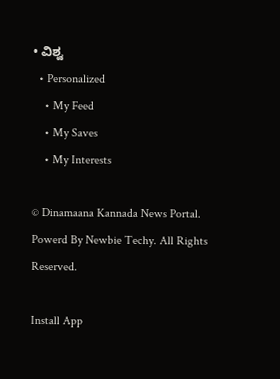• ವಿಶ್ವ
  • Personalized
    • My Feed
    • My Saves
    • My Interests

© Dinamaana Kannada News Portal. Powerd By Newbie Techy. All Rights Reserved.

Install App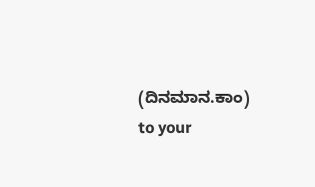(ದಿನಮಾನ.ಕಾಂ) to your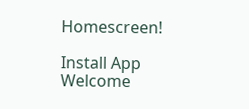Homescreen!

Install App
Welcome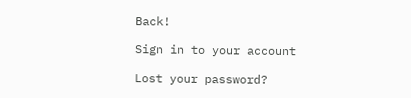Back!

Sign in to your account

Lost your password?